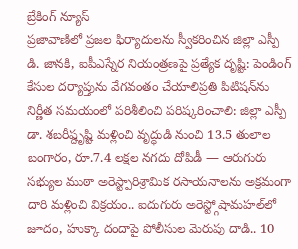బ్రేకింగ్ న్యూస్
ప్రజావాణిలో ప్రజల ఫిర్యాదులను స్వీకరించిన జిల్లా ఎస్పీ డి. జానకి, ఐపీఎస్నేర నియంత్రణపై ప్రత్యేక దృష్టి: పెండింగ్ కేసుల దర్యాప్తును వేగవంతం చేయాలిప్రతి పిటిషన్‌ను నిర్ణీత సమయంలో పరిశీలించి పరిష్కరించాలి: జిల్లా ఎస్పీ డా. శబరీష్దృష్టి మళ్లించి వృద్ధుడి నుంచి 13.5 తులాల బంగారం, రూ.7.4 లక్షల నగదు దోపిడీ — ఆరుగురు సభ్యుల ముఠా అరెస్ట్పారిశ్రామిక రసాయనాలను అక్రమంగా దారి మళ్లించి విక్రయం.. ఐదుగురు అరెస్ట్గోషామహల్‌లో జూదం, హుక్కా దందాపై పోలీసుల మెరుపు దాడి.. 10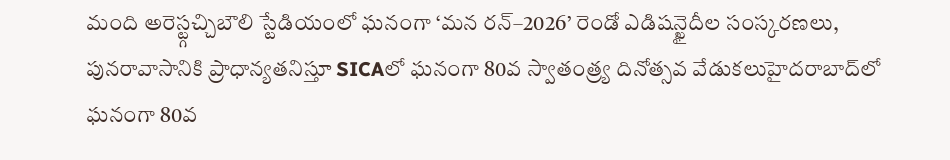మంది అరెస్ట్గచ్చిబౌలి స్టేడియంలో ఘనంగా ‘మన రన్–2026’ రెండో ఎడిషన్ఖైదీల సంస్కరణలు, పునరావాసానికి ప్రాధాన్యతనిస్తూ SICAలో ఘనంగా 80వ స్వాతంత్ర్య దినోత్సవ వేడుకలుహైదరాబాద్‌లో ఘనంగా 80వ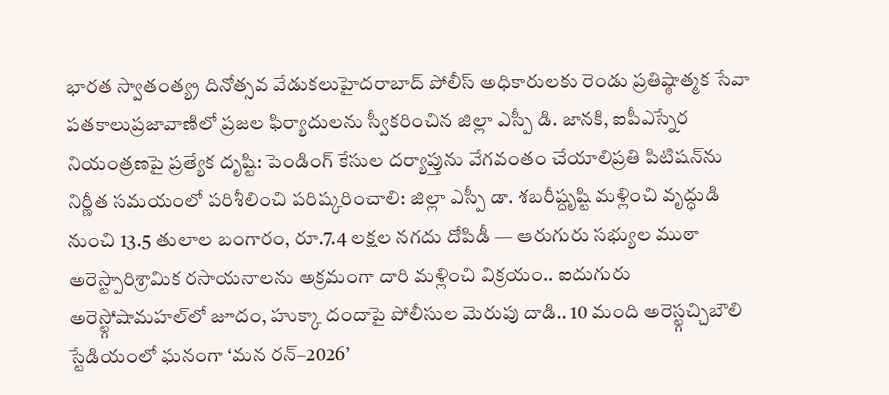భారత స్వాతంత్య్ర దినోత్సవ వేడుకలుహైదరాబాద్ పోలీస్ అధికారులకు రెండు ప్రతిష్ఠాత్మక సేవా పతకాలుప్రజావాణిలో ప్రజల ఫిర్యాదులను స్వీకరించిన జిల్లా ఎస్పీ డి. జానకి, ఐపీఎస్నేర నియంత్రణపై ప్రత్యేక దృష్టి: పెండింగ్ కేసుల దర్యాప్తును వేగవంతం చేయాలిప్రతి పిటిషన్‌ను నిర్ణీత సమయంలో పరిశీలించి పరిష్కరించాలి: జిల్లా ఎస్పీ డా. శబరీష్దృష్టి మళ్లించి వృద్ధుడి నుంచి 13.5 తులాల బంగారం, రూ.7.4 లక్షల నగదు దోపిడీ — ఆరుగురు సభ్యుల ముఠా అరెస్ట్పారిశ్రామిక రసాయనాలను అక్రమంగా దారి మళ్లించి విక్రయం.. ఐదుగురు అరెస్ట్గోషామహల్‌లో జూదం, హుక్కా దందాపై పోలీసుల మెరుపు దాడి.. 10 మంది అరెస్ట్గచ్చిబౌలి స్టేడియంలో ఘనంగా ‘మన రన్–2026’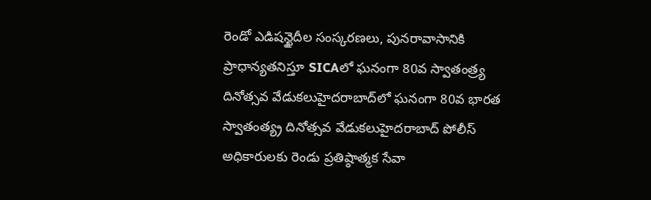రెండో ఎడిషన్ఖైదీల సంస్కరణలు, పునరావాసానికి ప్రాధాన్యతనిస్తూ SICAలో ఘనంగా 80వ స్వాతంత్ర్య దినోత్సవ వేడుకలుహైదరాబాద్‌లో ఘనంగా 80వ భారత స్వాతంత్య్ర దినోత్సవ వేడుకలుహైదరాబాద్ పోలీస్ అధికారులకు రెండు ప్రతిష్ఠాత్మక సేవా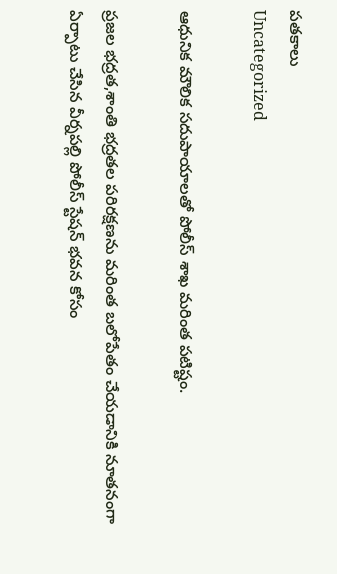పతకాలు
Uncategorized

ఆధునిక మౌలిక సదుపాయాలతో పోలీస్ శాఖ మరింత పటిష్టం.

ప్రజల భద్రత,శాంతి భద్రతల పరిరక్షణను మరింత బలోపేతం చేయడానికి నూతనంగా ఏర్పాటు చేసిన వీర్నపల్లి పోలీస్ స్టేషన్ భవన కోసం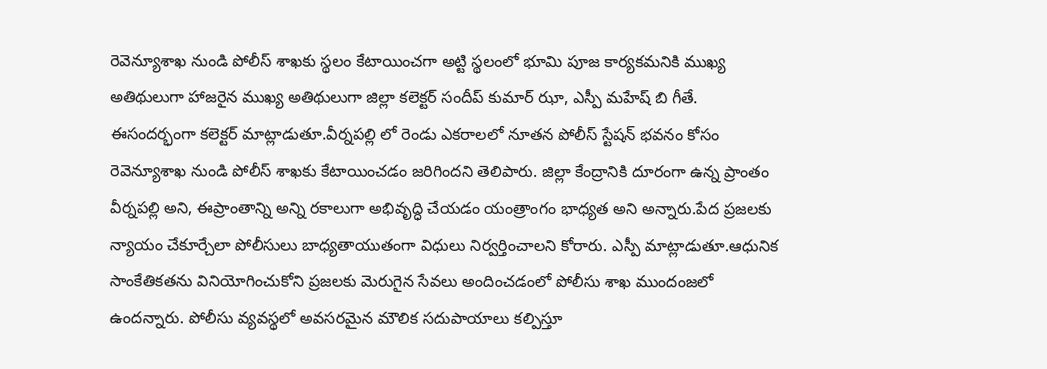రెవెన్యూశాఖ నుండి పోలీస్ శాఖకు స్థలం కేటాయించగా అట్టి స్థలంలో భూమి పూజ కార్యకమనికి ముఖ్య అతిథులుగా హాజరైన ముఖ్య అతిథులుగా జిల్లా కలెక్టర్ సందీప్ కుమార్ ఝా, ఎస్పీ మహేష్ బి గీతే. ఈసందర్భంగా కలెక్టర్ మాట్లాడుతూ.వీర్నపల్లి లో రెండు ఎకరాలలో నూతన పోలీస్ స్టేషన్ భవనం కోసం రెవెన్యూశాఖ నుండి పోలీస్ శాఖకు కేటాయించడం జరిగిందని తెలిపారు. జిల్లా కేంద్రానికి దూరంగా ఉన్న ప్రాంతం వీర్నపల్లి అని, ఈప్రాంతాన్ని అన్ని రకాలుగా అభివృద్ధి చేయడం యంత్రాంగం భాధ్యత అని అన్నారు.పేద ప్రజలకు న్యాయం చేకూర్చేలా పోలీసులు బాధ్యతాయుతంగా విధులు నిర్వర్తించాలని కోరారు. ఎస్పీ మాట్లాడుతూ.ఆధునిక సాంకేతికతను వినియోగించుకోని ప్రజలకు మెరుగైన సేవలు అందించడంలో పోలీసు శాఖ ముందంజలో ఉందన్నారు. పోలీసు వ్యవస్థలో అవసరమైన మౌలిక సదుపాయాలు కల్పిస్తూ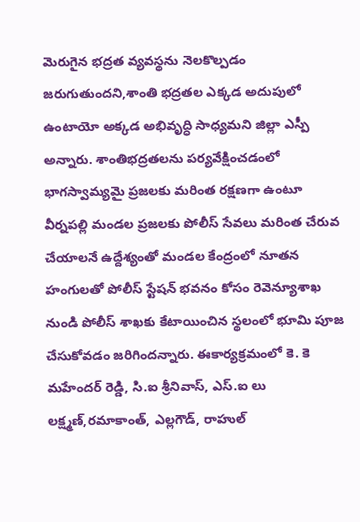మెరుగైన భద్రత వ్యవస్థను నెలకొల్పడం జరుగుతుందని,శాంతి భద్రతల ఎక్కడ అదుపులో ఉంటాయో అక్కడ అభివృద్ధి సాధ్యమని జిల్లా ఎస్పీ అన్నారు. శాంతిభద్రతలను పర్యవేక్షించడంలో భాగస్వామ్యమై ప్రజలకు మరింత రక్షణగా ఉంటూ వీర్నపల్లి మండల ప్రజలకు పోలీస్ సేవలు మరింత చేరువ చేయాలనే ఉద్దేశ్యంతో మండల కేంద్రంలో నూతన హంగులతో పోలీస్ స్టేషన్ భవనం కోసం రెవెన్యూశాఖ నుండి పోలీస్ శాఖకు కేటాయించిన స్థలంలో భూమి పూజ చేసుకోవడం జరిగిందన్నారు. ఈకార్యక్రమంలో కె. కె మహేందర్ రెడ్డి, సి.ఐ శ్రీనివాస్, ఎస్.ఐ లు లక్ష్మణ్,రమాకాంత్, ఎల్లగౌడ్, రాహుల్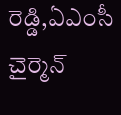రెడ్డి,ఏఎంసీ చైర్మెన్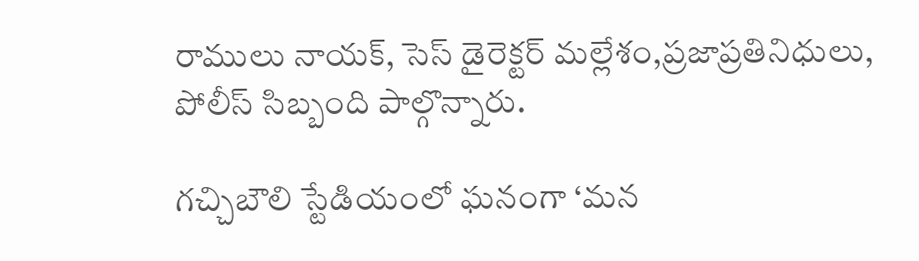రాములు నాయక్, సెస్ డైరెక్టర్ మల్లేశం,ప్రజాప్రతినిధులు, పోలీస్ సిబ్బంది పాల్గొన్నారు.

గచ్చిబౌలి స్టేడియంలో ఘనంగా ‘మన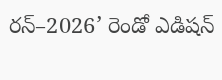రన్–2026’ రెండో ఎడిషన్